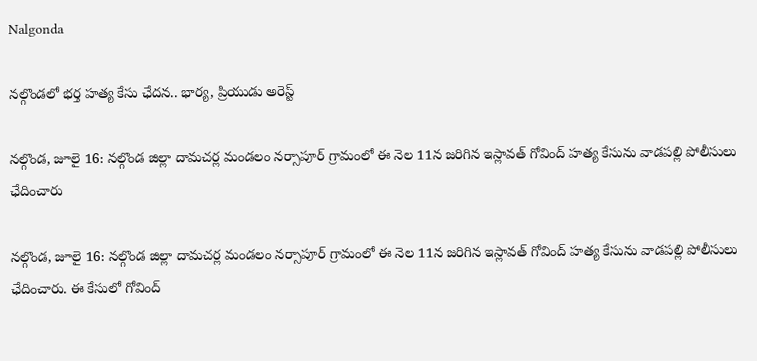Nalgonda

నల్గొండలో భర్త హత్య కేసు ఛేదన.. భార్య, ప్రియుడు అరెస్ట్

నల్గొండ, జూలై 16: నల్గొండ జిల్లా దామచర్ల మండలం నర్సాపూర్ గ్రామంలో ఈ నెల 11న జరిగిన ఇస్లావత్ గోవింద్ హత్య కేసును వాడపల్లి పోలీసులు ఛేదించారు

నల్గొండ, జూలై 16: నల్గొండ జిల్లా దామచర్ల మండలం నర్సాపూర్ గ్రామంలో ఈ నెల 11న జరిగిన ఇస్లావత్ గోవింద్ హత్య కేసును వాడపల్లి పోలీసులు ఛేదించారు. ఈ కేసులో గోవింద్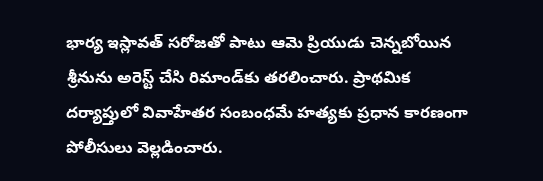భార్య ఇస్లావత్ సరోజతో పాటు ఆమె ప్రియుడు చెన్నబోయిన శ్రీనును అరెస్ట్ చేసి రిమాండ్‌కు తరలించారు. ప్రాథమిక దర్యాప్తులో వివాహేతర సంబంధమే హత్యకు ప్రధాన కారణంగా పోలీసులు వెల్లడించారు.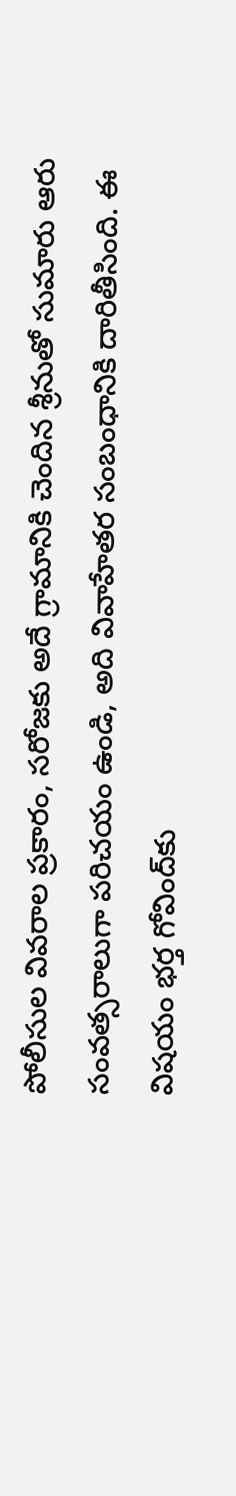పోలీసుల వివరాల ప్రకారం, సరోజకు అదే గ్రామానికి చెందిన శ్రీనుతో సుమారు ఆరు సంవత్సరాలుగా పరిచయం ఉండి, అది వివాహేతర సంబంధానికి దారితీసింది. ఈ విషయం భర్త గోవింద్‌కు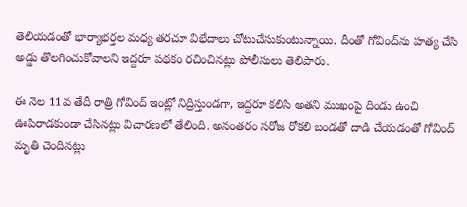తెలియడంతో భార్యాభర్తల మధ్య తరచూ విభేదాలు చోటుచేసుకుంటున్నాయి. దీంతో గోవింద్‌ను హత్య చేసి అడ్డు తొలగించుకోవాలని ఇద్దరూ పథకం రచించినట్లు పోలీసులు తెలిపారు.

ఈ నెల 11వ తేదీ రాత్రి గోవింద్ ఇంట్లో నిద్రిస్తుండగా, ఇద్దరూ కలిసి అతని ముఖంపై దిండు ఉంచి ఊపిరాడకుండా చేసినట్లు విచారణలో తేలింది. అనంతరం సరోజ రోకలి బండతో దాడి చేయడంతో గోవింద్ మృతి చెందినట్లు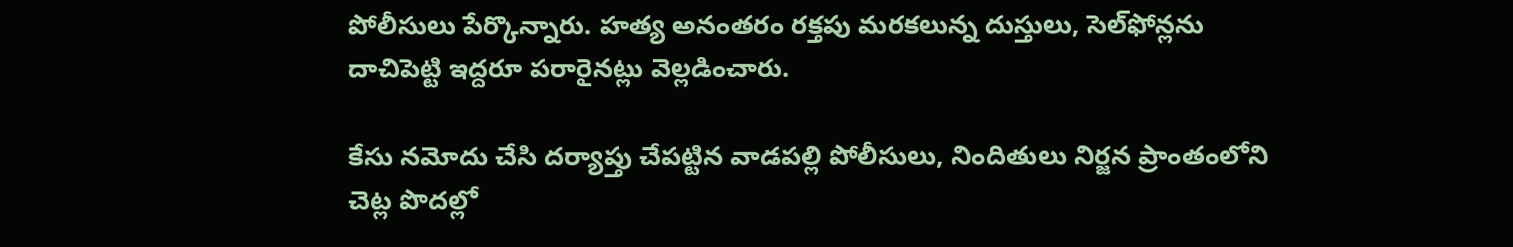పోలీసులు పేర్కొన్నారు. హత్య అనంతరం రక్తపు మరకలున్న దుస్తులు, సెల్‌ఫోన్లను దాచిపెట్టి ఇద్దరూ పరారైనట్లు వెల్లడించారు.

కేసు నమోదు చేసి దర్యాప్తు చేపట్టిన వాడపల్లి పోలీసులు, నిందితులు నిర్జన ప్రాంతంలోని చెట్ల పొదల్లో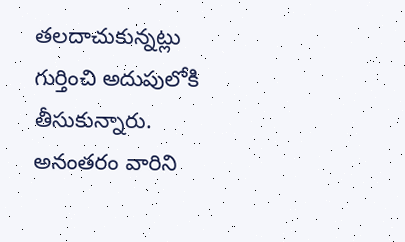తలదాచుకున్నట్లు గుర్తించి అదుపులోకి తీసుకున్నారు. అనంతరం వారిని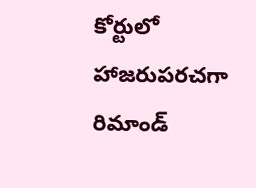కోర్టులో హాజరుపరచగా రిమాండ్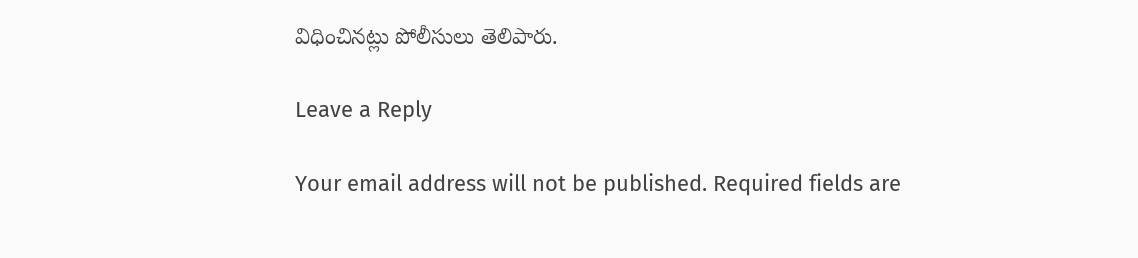విధించినట్లు పోలీసులు తెలిపారు.

Leave a Reply

Your email address will not be published. Required fields are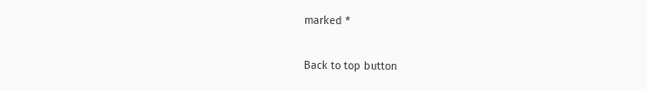marked *

Back to top button